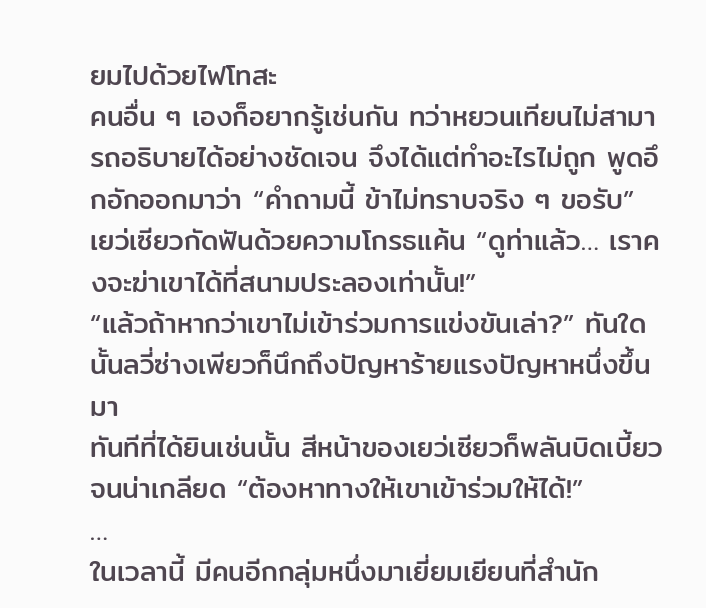ยมไปด้วยไฟโทสะ
คนอื่น ๆ เองก็อยากรู้เช่นกัน ทว่าหยวนเทียนไม่สามารถอธิบายได้อย่างชัดเจน จึงได้แต่ทำอะไรไม่ถูก พูดอึกอักออกมาว่า “คำถามนี้ ข้าไม่ทราบจริง ๆ ขอรับ”
เยว่เซียวกัดฟันด้วยความโกรธแค้น “ดูท่าแล้ว… เราคงจะฆ่าเขาได้ที่สนามประลองเท่านั้น!”
“แล้วถ้าหากว่าเขาไม่เข้าร่วมการแข่งขันเล่า?” ทันใดนั้นลวี่ซ่างเพียวก็นึกถึงปัญหาร้ายแรงปัญหาหนึ่งขึ้นมา
ทันทีที่ได้ยินเช่นนั้น สีหน้าของเยว่เซียวก็พลันบิดเบี้ยวจนน่าเกลียด “ต้องหาทางให้เขาเข้าร่วมให้ได้!”
…
ในเวลานี้ มีคนอีกกลุ่มหนึ่งมาเยี่ยมเยียนที่สำนัก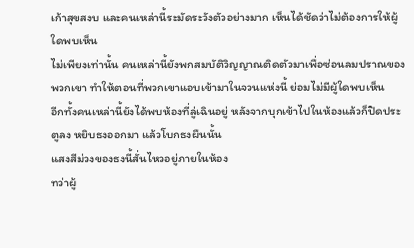เก้าสุขสงบ และคนเหล่านี้ระมัดระวังตัวอย่างมาก เห็นได้ชัดว่าไม่ต้องการให้ผู้ใดพบเห็น
ไม่เพียงเท่านั้น คนเหล่านี้ยังพกสมบัติวิญญาณติดตัวมาเพื่อซ่อนลมปราณของพวกเขา ทำให้ตอนที่พวกเขาแอบเข้ามาในจวนแห่งนี้ ย่อมไม่มีผู้ใดพบเห็น
อีกทั้งคนเหล่านี้ยังได้พบห้องที่ลู่เฉินอยู่ หลังจากบุกเข้าไปในห้องแล้วก็ปิดประตูลง หยิบธงออกมา แล้วโบกธงผืนนั้น
แสงสีม่วงของธงนี้สั่นไหวอยู่ภายในห้อง
ทว่าผู้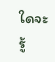ใดจะรู้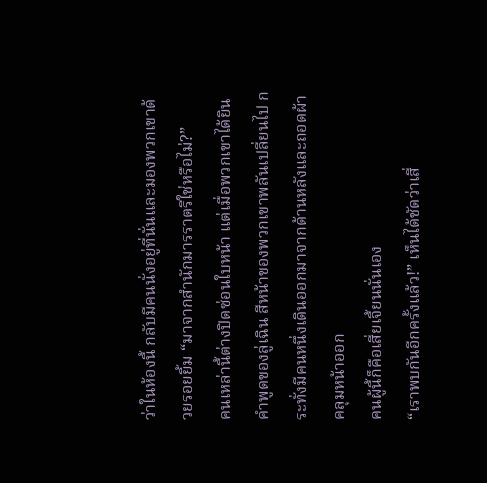ว่าในห้องนี้ กลับมีคนนั่งอยู่ที่นั่นและมองพวกเขาด้วยรอยยิ้ม “มาจากสำนักมารราตรีใช่หรือไม่?”
คนเหล่านี้ต่างปิดซ่อนใบหน้า แต่เมื่อพวกเขาได้ยินคำพูดของลู่เฉิน สีหน้าของพวกเขาพลันเปลี่ยนไป กระทั่งมีคนหนึ่งเดินออกมาจากด้านหลังและถอดผ้าคลุมหน้าออก
คนผู้นี้ก็คือเสี่ยเจี้ยนนั่นเอง
“เราพบกันอีกครั้งแล้ว!” เห็นได้ชัดว่าเสี่